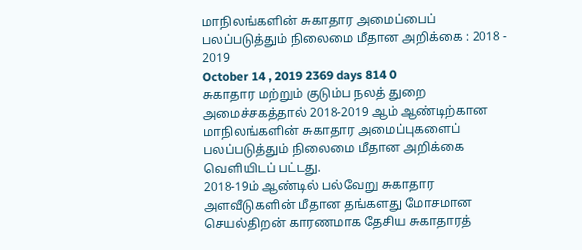மாநிலங்களின் சுகாதார அமைப்பைப் பலப்படுத்தும் நிலைமை மீதான அறிக்கை : 2018 - 2019
October 14 , 2019 2369 days 814 0
சுகாதார மற்றும் குடும்ப நலத் துறை அமைச்சகத்தால் 2018-2019 ஆம் ஆண்டிற்கான மாநிலங்களின் சுகாதார அமைப்புகளைப் பலப்படுத்தும் நிலைமை மீதான அறிக்கை வெளியிடப் பட்டது.
2018-19ம் ஆண்டில் பல்வேறு சுகாதார அளவீடுகளின் மீதான தங்களது மோசமான செயல்திறன் காரணமாக தேசிய சுகாதாரத்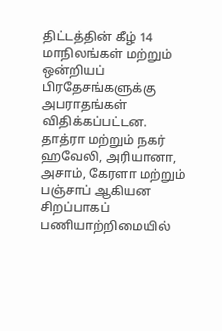திட்டத்தின் கீழ் 14 மாநிலங்கள் மற்றும் ஒன்றியப் பிரதேசங்களுக்கு அபராதங்கள் விதிக்கப்பட்டன.
தாத்ரா மற்றும் நகர் ஹவேலி, அரியானா, அசாம், கேரளா மற்றும் பஞ்சாப் ஆகியன சிறப்பாகப் பணியாற்றிமையில்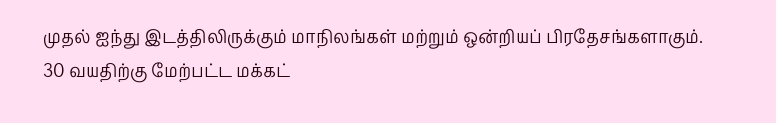முதல் ஐந்து இடத்திலிருக்கும் மாநிலங்கள் மற்றும் ஒன்றியப் பிரதேசங்களாகும்.
30 வயதிற்கு மேற்பட்ட மக்கட்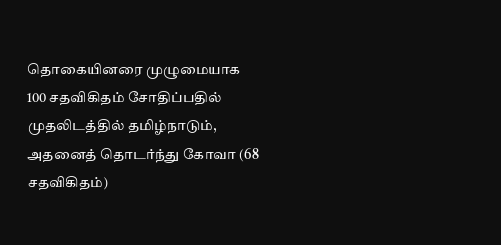தொகையினரை முழுமையாக 100 சதவிகிதம் சோதிப்பதில் முதலிடத்தில் தமிழ்நாடும், அதனைத் தொடர்ந்து கோவா (68 சதவிகிதம்)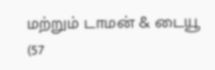மற்றும் டாமன் & டையூ (57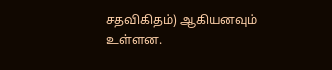சதவிகிதம்) ஆகியனவும் உள்ளன.